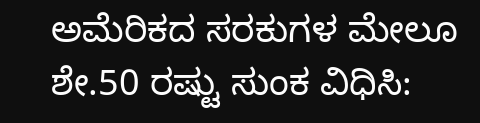ಅಮೆರಿಕದ ಸರಕುಗಳ ಮೇಲೂ ಶೇ.50 ರಷ್ಟು ಸುಂಕ ವಿಧಿಸಿ: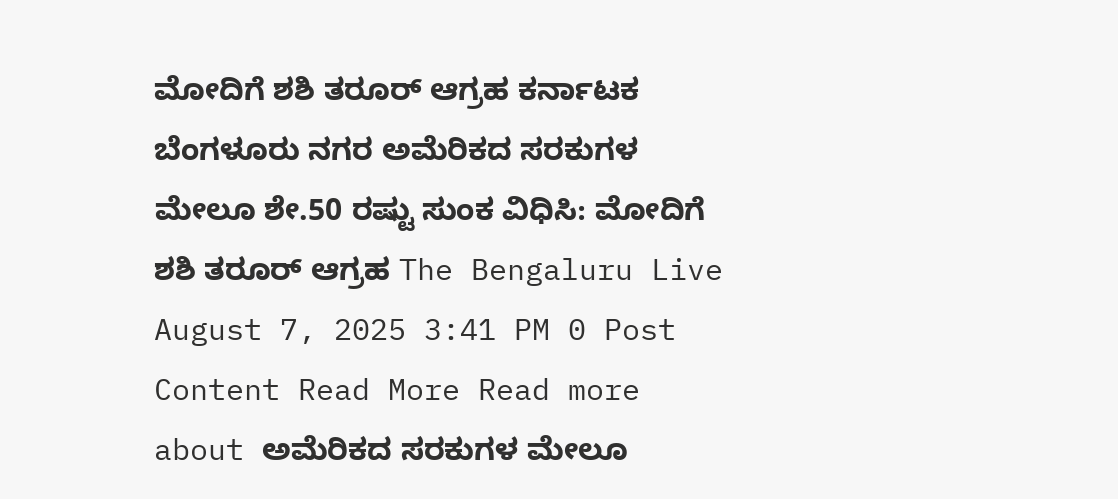ಮೋದಿಗೆ ಶಶಿ ತರೂರ್ ಆಗ್ರಹ ಕರ್ನಾಟಕ ಬೆಂಗಳೂರು ನಗರ ಅಮೆರಿಕದ ಸರಕುಗಳ ಮೇಲೂ ಶೇ.50 ರಷ್ಟು ಸುಂಕ ವಿಧಿಸಿ: ಮೋದಿಗೆ ಶಶಿ ತರೂರ್ ಆಗ್ರಹ The Bengaluru Live August 7, 2025 3:41 PM 0 Post Content Read More Read more about ಅಮೆರಿಕದ ಸರಕುಗಳ ಮೇಲೂ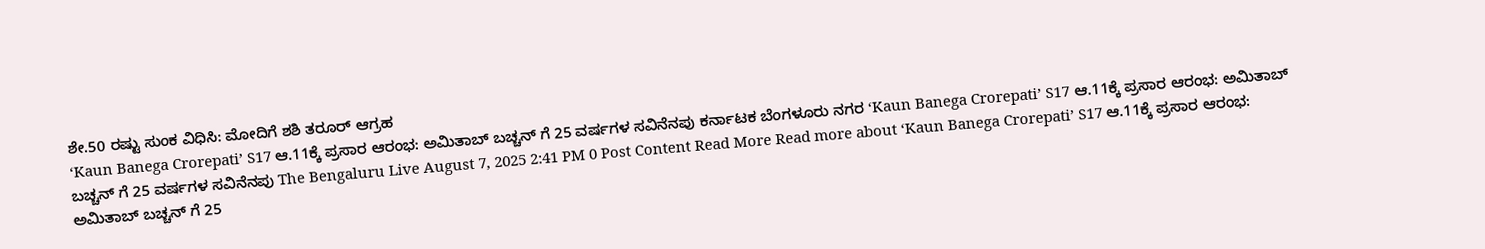ಶೇ.50 ರಷ್ಟು ಸುಂಕ ವಿಧಿಸಿ: ಮೋದಿಗೆ ಶಶಿ ತರೂರ್ ಆಗ್ರಹ
‘Kaun Banega Crorepati’ S17 ಆ.11ಕ್ಕೆ ಪ್ರಸಾರ ಆರಂಭ: ಅಮಿತಾಬ್ ಬಚ್ಚನ್ ಗೆ 25 ವರ್ಷಗಳ ಸವಿನೆನಪು ಕರ್ನಾಟಕ ಬೆಂಗಳೂರು ನಗರ ‘Kaun Banega Crorepati’ S17 ಆ.11ಕ್ಕೆ ಪ್ರಸಾರ ಆರಂಭ: ಅಮಿತಾಬ್ ಬಚ್ಚನ್ ಗೆ 25 ವರ್ಷಗಳ ಸವಿನೆನಪು The Bengaluru Live August 7, 2025 2:41 PM 0 Post Content Read More Read more about ‘Kaun Banega Crorepati’ S17 ಆ.11ಕ್ಕೆ ಪ್ರಸಾರ ಆರಂಭ: ಅಮಿತಾಬ್ ಬಚ್ಚನ್ ಗೆ 25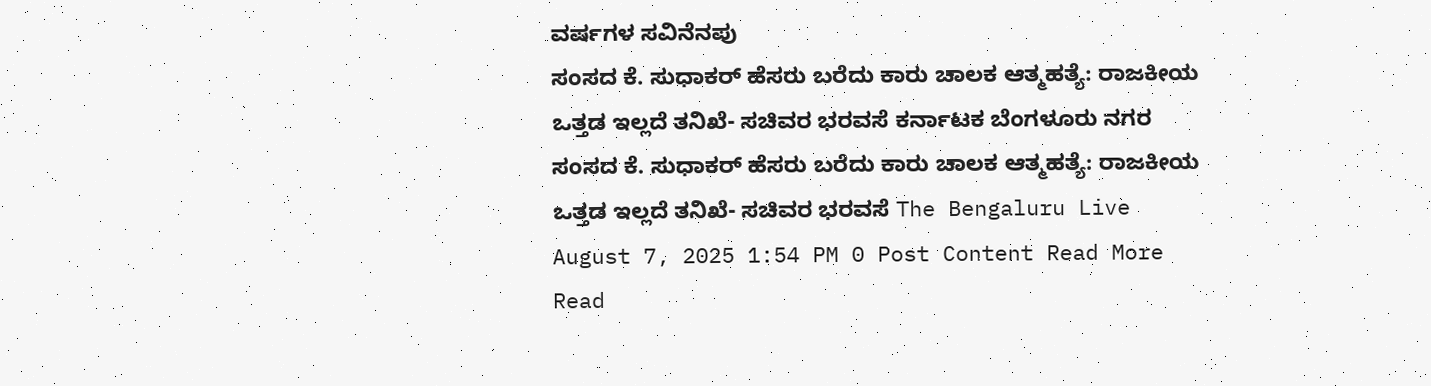ವರ್ಷಗಳ ಸವಿನೆನಪು
ಸಂಸದ ಕೆ. ಸುಧಾಕರ್ ಹೆಸರು ಬರೆದು ಕಾರು ಚಾಲಕ ಆತ್ಮಹತ್ಯೆ: ರಾಜಕೀಯ ಒತ್ತಡ ಇಲ್ಲದೆ ತನಿಖೆ- ಸಚಿವರ ಭರವಸೆ ಕರ್ನಾಟಕ ಬೆಂಗಳೂರು ನಗರ ಸಂಸದ ಕೆ. ಸುಧಾಕರ್ ಹೆಸರು ಬರೆದು ಕಾರು ಚಾಲಕ ಆತ್ಮಹತ್ಯೆ: ರಾಜಕೀಯ ಒತ್ತಡ ಇಲ್ಲದೆ ತನಿಖೆ- ಸಚಿವರ ಭರವಸೆ The Bengaluru Live August 7, 2025 1:54 PM 0 Post Content Read More Read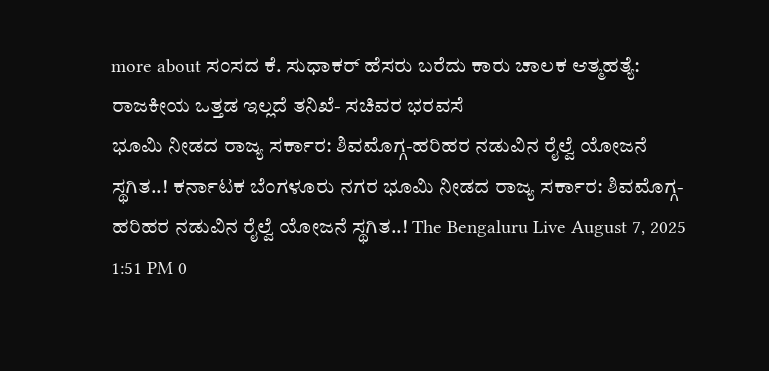more about ಸಂಸದ ಕೆ. ಸುಧಾಕರ್ ಹೆಸರು ಬರೆದು ಕಾರು ಚಾಲಕ ಆತ್ಮಹತ್ಯೆ: ರಾಜಕೀಯ ಒತ್ತಡ ಇಲ್ಲದೆ ತನಿಖೆ- ಸಚಿವರ ಭರವಸೆ
ಭೂಮಿ ನೀಡದ ರಾಜ್ಯ ಸರ್ಕಾರ: ಶಿವಮೊಗ್ಗ-ಹರಿಹರ ನಡುವಿನ ರೈಲ್ವೆ ಯೋಜನೆ ಸ್ಥಗಿತ..! ಕರ್ನಾಟಕ ಬೆಂಗಳೂರು ನಗರ ಭೂಮಿ ನೀಡದ ರಾಜ್ಯ ಸರ್ಕಾರ: ಶಿವಮೊಗ್ಗ-ಹರಿಹರ ನಡುವಿನ ರೈಲ್ವೆ ಯೋಜನೆ ಸ್ಥಗಿತ..! The Bengaluru Live August 7, 2025 1:51 PM 0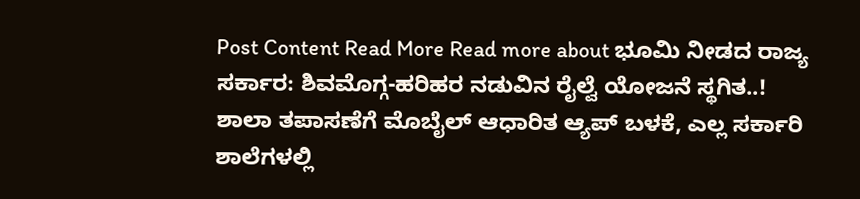Post Content Read More Read more about ಭೂಮಿ ನೀಡದ ರಾಜ್ಯ ಸರ್ಕಾರ: ಶಿವಮೊಗ್ಗ-ಹರಿಹರ ನಡುವಿನ ರೈಲ್ವೆ ಯೋಜನೆ ಸ್ಥಗಿತ..!
ಶಾಲಾ ತಪಾಸಣೆಗೆ ಮೊಬೈಲ್ ಆಧಾರಿತ ಆ್ಯಪ್ ಬಳಕೆ, ಎಲ್ಲ ಸರ್ಕಾರಿ ಶಾಲೆಗಳಲ್ಲಿ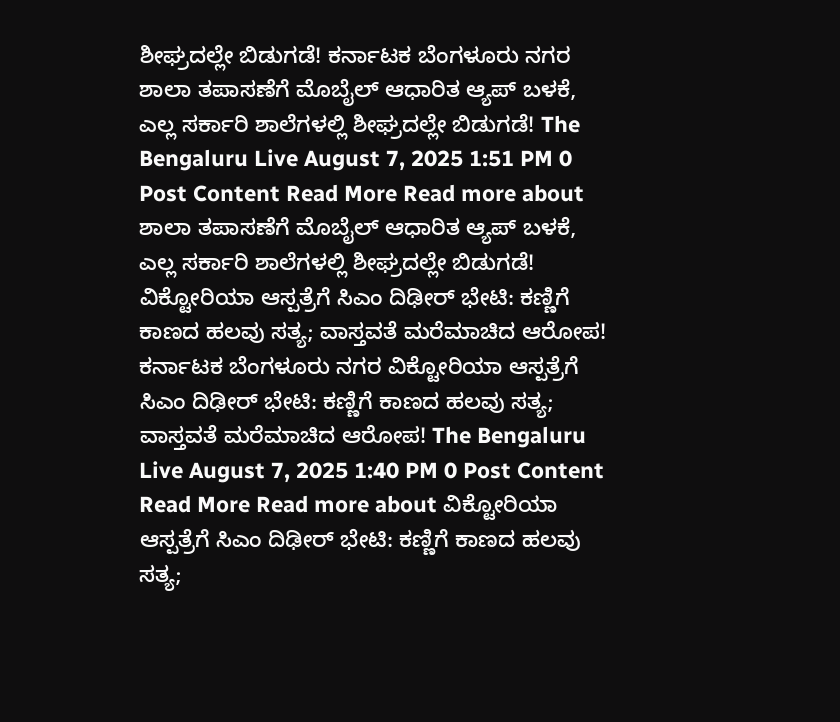ಶೀಘ್ರದಲ್ಲೇ ಬಿಡುಗಡೆ! ಕರ್ನಾಟಕ ಬೆಂಗಳೂರು ನಗರ ಶಾಲಾ ತಪಾಸಣೆಗೆ ಮೊಬೈಲ್ ಆಧಾರಿತ ಆ್ಯಪ್ ಬಳಕೆ, ಎಲ್ಲ ಸರ್ಕಾರಿ ಶಾಲೆಗಳಲ್ಲಿ ಶೀಘ್ರದಲ್ಲೇ ಬಿಡುಗಡೆ! The Bengaluru Live August 7, 2025 1:51 PM 0 Post Content Read More Read more about ಶಾಲಾ ತಪಾಸಣೆಗೆ ಮೊಬೈಲ್ ಆಧಾರಿತ ಆ್ಯಪ್ ಬಳಕೆ, ಎಲ್ಲ ಸರ್ಕಾರಿ ಶಾಲೆಗಳಲ್ಲಿ ಶೀಘ್ರದಲ್ಲೇ ಬಿಡುಗಡೆ!
ವಿಕ್ಟೋರಿಯಾ ಆಸ್ಪತ್ರೆಗೆ ಸಿಎಂ ದಿಢೀರ್ ಭೇಟಿ: ಕಣ್ಣಿಗೆ ಕಾಣದ ಹಲವು ಸತ್ಯ; ವಾಸ್ತವತೆ ಮರೆಮಾಚಿದ ಆರೋಪ! ಕರ್ನಾಟಕ ಬೆಂಗಳೂರು ನಗರ ವಿಕ್ಟೋರಿಯಾ ಆಸ್ಪತ್ರೆಗೆ ಸಿಎಂ ದಿಢೀರ್ ಭೇಟಿ: ಕಣ್ಣಿಗೆ ಕಾಣದ ಹಲವು ಸತ್ಯ; ವಾಸ್ತವತೆ ಮರೆಮಾಚಿದ ಆರೋಪ! The Bengaluru Live August 7, 2025 1:40 PM 0 Post Content Read More Read more about ವಿಕ್ಟೋರಿಯಾ ಆಸ್ಪತ್ರೆಗೆ ಸಿಎಂ ದಿಢೀರ್ ಭೇಟಿ: ಕಣ್ಣಿಗೆ ಕಾಣದ ಹಲವು ಸತ್ಯ;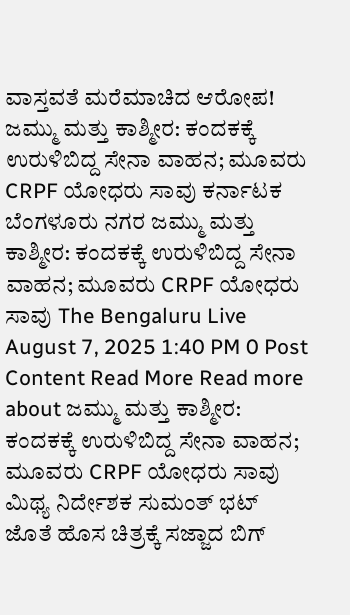ವಾಸ್ತವತೆ ಮರೆಮಾಚಿದ ಆರೋಪ!
ಜಮ್ಮು ಮತ್ತು ಕಾಶ್ಮೀರ: ಕಂದಕಕ್ಕೆ ಉರುಳಿಬಿದ್ದ ಸೇನಾ ವಾಹನ; ಮೂವರು CRPF ಯೋಧರು ಸಾವು ಕರ್ನಾಟಕ ಬೆಂಗಳೂರು ನಗರ ಜಮ್ಮು ಮತ್ತು ಕಾಶ್ಮೀರ: ಕಂದಕಕ್ಕೆ ಉರುಳಿಬಿದ್ದ ಸೇನಾ ವಾಹನ; ಮೂವರು CRPF ಯೋಧರು ಸಾವು The Bengaluru Live August 7, 2025 1:40 PM 0 Post Content Read More Read more about ಜಮ್ಮು ಮತ್ತು ಕಾಶ್ಮೀರ: ಕಂದಕಕ್ಕೆ ಉರುಳಿಬಿದ್ದ ಸೇನಾ ವಾಹನ; ಮೂವರು CRPF ಯೋಧರು ಸಾವು
ಮಿಥ್ಯ ನಿರ್ದೇಶಕ ಸುಮಂತ್ ಭಟ್ ಜೊತೆ ಹೊಸ ಚಿತ್ರಕ್ಕೆ ಸಜ್ಜಾದ ಬಿಗ್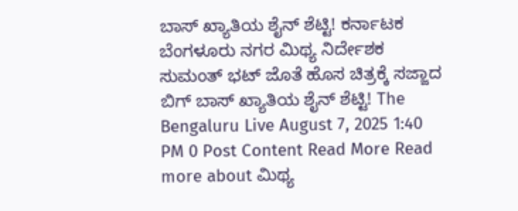ಬಾಸ್ ಖ್ಯಾತಿಯ ಶೈನ್ ಶೆಟ್ಟಿ! ಕರ್ನಾಟಕ ಬೆಂಗಳೂರು ನಗರ ಮಿಥ್ಯ ನಿರ್ದೇಶಕ ಸುಮಂತ್ ಭಟ್ ಜೊತೆ ಹೊಸ ಚಿತ್ರಕ್ಕೆ ಸಜ್ಜಾದ ಬಿಗ್ ಬಾಸ್ ಖ್ಯಾತಿಯ ಶೈನ್ ಶೆಟ್ಟಿ! The Bengaluru Live August 7, 2025 1:40 PM 0 Post Content Read More Read more about ಮಿಥ್ಯ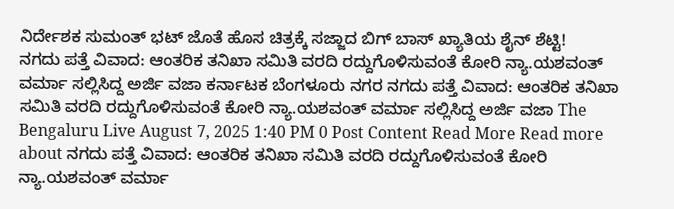ನಿರ್ದೇಶಕ ಸುಮಂತ್ ಭಟ್ ಜೊತೆ ಹೊಸ ಚಿತ್ರಕ್ಕೆ ಸಜ್ಜಾದ ಬಿಗ್ ಬಾಸ್ ಖ್ಯಾತಿಯ ಶೈನ್ ಶೆಟ್ಟಿ!
ನಗದು ಪತ್ತೆ ವಿವಾದ: ಆಂತರಿಕ ತನಿಖಾ ಸಮಿತಿ ವರದಿ ರದ್ದುಗೊಳಿಸುವಂತೆ ಕೋರಿ ನ್ಯಾ.ಯಶವಂತ್ ವರ್ಮಾ ಸಲ್ಲಿಸಿದ್ದ ಅರ್ಜಿ ವಜಾ ಕರ್ನಾಟಕ ಬೆಂಗಳೂರು ನಗರ ನಗದು ಪತ್ತೆ ವಿವಾದ: ಆಂತರಿಕ ತನಿಖಾ ಸಮಿತಿ ವರದಿ ರದ್ದುಗೊಳಿಸುವಂತೆ ಕೋರಿ ನ್ಯಾ.ಯಶವಂತ್ ವರ್ಮಾ ಸಲ್ಲಿಸಿದ್ದ ಅರ್ಜಿ ವಜಾ The Bengaluru Live August 7, 2025 1:40 PM 0 Post Content Read More Read more about ನಗದು ಪತ್ತೆ ವಿವಾದ: ಆಂತರಿಕ ತನಿಖಾ ಸಮಿತಿ ವರದಿ ರದ್ದುಗೊಳಿಸುವಂತೆ ಕೋರಿ ನ್ಯಾ.ಯಶವಂತ್ ವರ್ಮಾ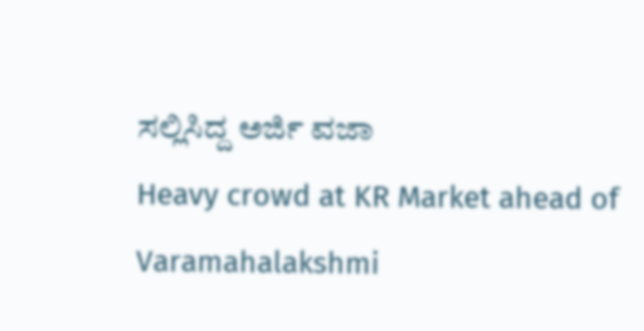ಸಲ್ಲಿಸಿದ್ದ ಅರ್ಜಿ ವಜಾ
Heavy crowd at KR Market ahead of Varamahalakshmi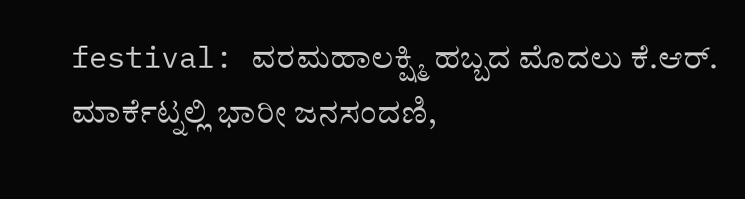festival: ವರಮಹಾಲಕ್ಷ್ಮಿ ಹಬ್ಬದ ಮೊದಲು ಕೆ.ಆರ್. ಮಾರ್ಕೆಟ್ನಲ್ಲಿ ಭಾರೀ ಜನಸಂದಣಿ,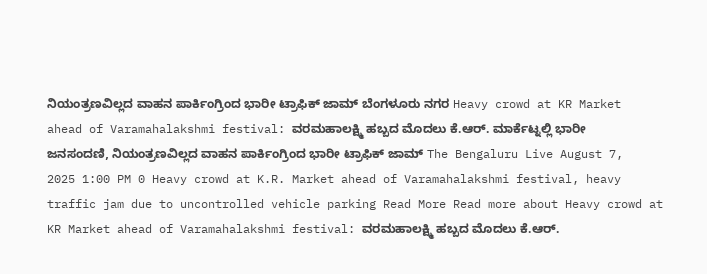ನಿಯಂತ್ರಣವಿಲ್ಲದ ವಾಹನ ಪಾರ್ಕಿಂಗ್ರಿಂದ ಭಾರೀ ಟ್ರಾಫಿಕ್ ಜಾಮ್ ಬೆಂಗಳೂರು ನಗರ Heavy crowd at KR Market ahead of Varamahalakshmi festival: ವರಮಹಾಲಕ್ಷ್ಮಿ ಹಬ್ಬದ ಮೊದಲು ಕೆ.ಆರ್. ಮಾರ್ಕೆಟ್ನಲ್ಲಿ ಭಾರೀ ಜನಸಂದಣಿ, ನಿಯಂತ್ರಣವಿಲ್ಲದ ವಾಹನ ಪಾರ್ಕಿಂಗ್ರಿಂದ ಭಾರೀ ಟ್ರಾಫಿಕ್ ಜಾಮ್ The Bengaluru Live August 7, 2025 1:00 PM 0 Heavy crowd at K.R. Market ahead of Varamahalakshmi festival, heavy traffic jam due to uncontrolled vehicle parking Read More Read more about Heavy crowd at KR Market ahead of Varamahalakshmi festival: ವರಮಹಾಲಕ್ಷ್ಮಿ ಹಬ್ಬದ ಮೊದಲು ಕೆ.ಆರ್.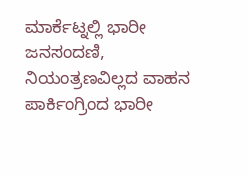ಮಾರ್ಕೆಟ್ನಲ್ಲಿ ಭಾರೀ ಜನಸಂದಣಿ, ನಿಯಂತ್ರಣವಿಲ್ಲದ ವಾಹನ ಪಾರ್ಕಿಂಗ್ರಿಂದ ಭಾರೀ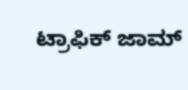ಟ್ರಾಫಿಕ್ ಜಾಮ್